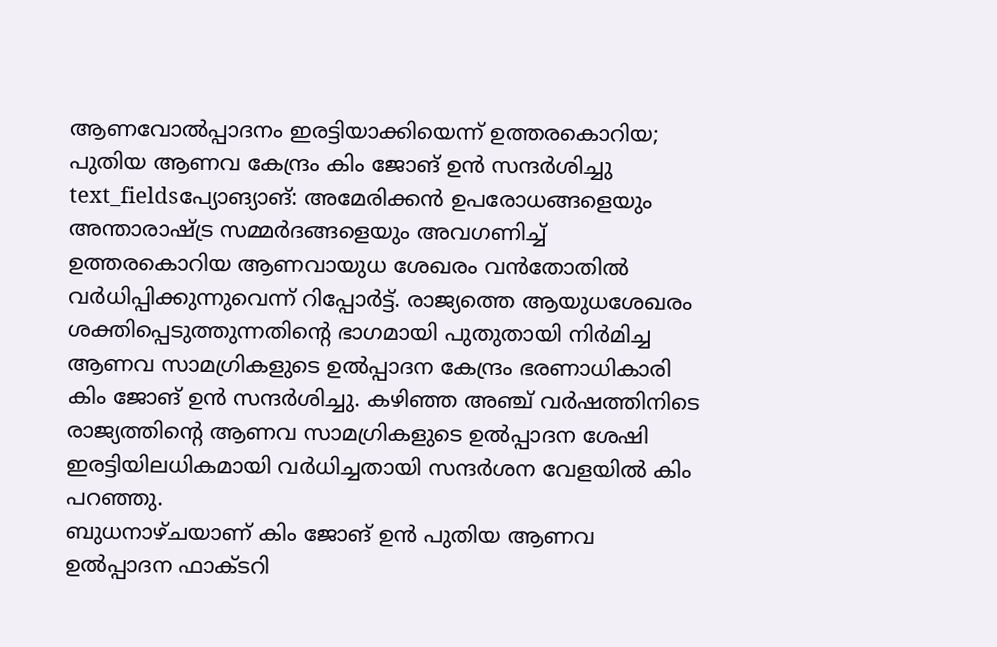ആണവോൽപ്പാദനം ഇരട്ടിയാക്കിയെന്ന് ഉത്തരകൊറിയ; പുതിയ ആണവ കേന്ദ്രം കിം ജോങ് ഉൻ സന്ദർശിച്ചു
text_fieldsപ്യോങ്യാങ്: അമേരിക്കൻ ഉപരോധങ്ങളെയും അന്താരാഷ്ട്ര സമ്മർദങ്ങളെയും അവഗണിച്ച് ഉത്തരകൊറിയ ആണവായുധ ശേഖരം വൻതോതിൽ വർധിപ്പിക്കുന്നുവെന്ന് റിപ്പോർട്ട്. രാജ്യത്തെ ആയുധശേഖരം ശക്തിപ്പെടുത്തുന്നതിന്റെ ഭാഗമായി പുതുതായി നിർമിച്ച ആണവ സാമഗ്രികളുടെ ഉൽപ്പാദന കേന്ദ്രം ഭരണാധികാരി കിം ജോങ് ഉൻ സന്ദർശിച്ചു. കഴിഞ്ഞ അഞ്ച് വർഷത്തിനിടെ രാജ്യത്തിന്റെ ആണവ സാമഗ്രികളുടെ ഉൽപ്പാദന ശേഷി ഇരട്ടിയിലധികമായി വർധിച്ചതായി സന്ദർശന വേളയിൽ കിം പറഞ്ഞു.
ബുധനാഴ്ചയാണ് കിം ജോങ് ഉൻ പുതിയ ആണവ ഉൽപ്പാദന ഫാക്ടറി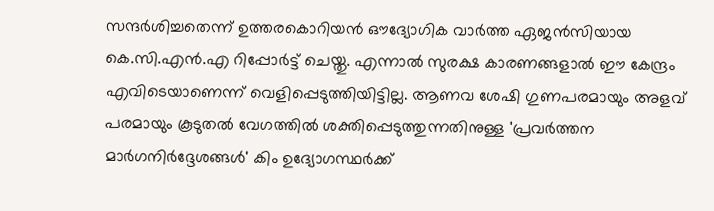സന്ദർശിച്ചതെന്ന് ഉത്തരകൊറിയൻ ഔദ്യോഗിക വാർത്ത ഏജൻസിയായ കെ.സി.എൻ.എ റിപ്പോർട്ട് ചെയ്തു. എന്നാൽ സുരക്ഷ കാരണങ്ങളാൽ ഈ കേന്ദ്രം എവിടെയാണെന്ന് വെളിപ്പെടുത്തിയിട്ടില്ല. ആണവ ശേഷി ഗുണപരമായും അളവ് പരമായും കൂടുതൽ വേഗത്തിൽ ശക്തിപ്പെടുത്തുന്നതിനുള്ള 'പ്രവർത്തന മാർഗനിർദ്ദേശങ്ങൾ' കിം ഉദ്യോഗസ്ഥർക്ക്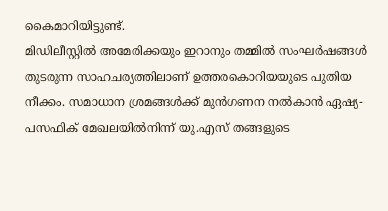കൈമാറിയിട്ടുണ്ട്.
മിഡിലീസ്റ്റിൽ അമേരിക്കയും ഇറാനും തമ്മിൽ സംഘർഷങ്ങൾ തുടരുന്ന സാഹചര്യത്തിലാണ് ഉത്തരകൊറിയയുടെ പുതിയ നീക്കം. സമാധാന ശ്രമങ്ങൾക്ക് മുൻഗണന നൽകാൻ ഏഷ്യ-പസഫിക് മേഖലയിൽനിന്ന് യു.എസ് തങ്ങളുടെ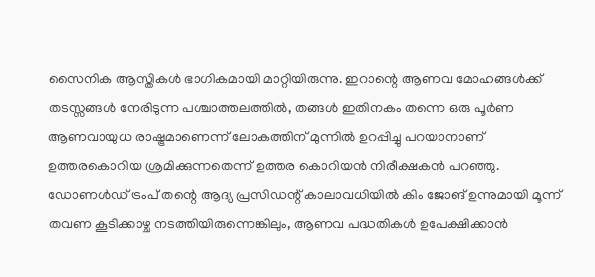സൈനിക ആസ്തികൾ ഭാഗികമായി മാറ്റിയിരുന്നു. ഇറാന്റെ ആണവ മോഹങ്ങൾക്ക് തടസ്സങ്ങൾ നേരിടുന്ന പശ്ചാത്തലത്തിൽ, തങ്ങൾ ഇതിനകം തന്നെ ഒരു പൂർണ ആണവായുധ രാഷ്ട്രമാണെന്ന് ലോകത്തിന് മുന്നിൽ ഉറപ്പിച്ചു പറയാനാണ് ഉത്തരകൊറിയ ശ്രമിക്കുന്നതെന്ന് ഉത്തര കൊറിയൻ നിരീക്ഷകൻ പറഞ്ഞു.
ഡോണൾഡ് ട്രംപ് തന്റെ ആദ്യ പ്രസിഡന്റ് കാലാവധിയിൽ കിം ജോങ് ഉന്നുമായി മൂന്ന് തവണ കൂടിക്കാഴ്ച നടത്തിയിരുന്നെങ്കിലും, ആണവ പദ്ധതികൾ ഉപേക്ഷിക്കാൻ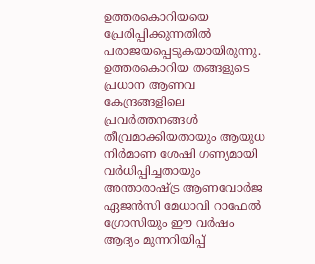ഉത്തരകൊറിയയെ പ്രേരിപ്പിക്കുന്നതിൽ പരാജയപ്പെടുകയായിരുന്നു. ഉത്തരകൊറിയ തങ്ങളുടെ പ്രധാന ആണവ കേന്ദ്രങ്ങളിലെ പ്രവർത്തനങ്ങൾ തീവ്രമാക്കിയതായും ആയുധ നിർമാണ ശേഷി ഗണ്യമായി വർധിപ്പിച്ചതായും അന്താരാഷ്ട്ര ആണവോർജ ഏജൻസി മേധാവി റാഫേൽ ഗ്രോസിയും ഈ വർഷം ആദ്യം മുന്നറിയിപ്പ്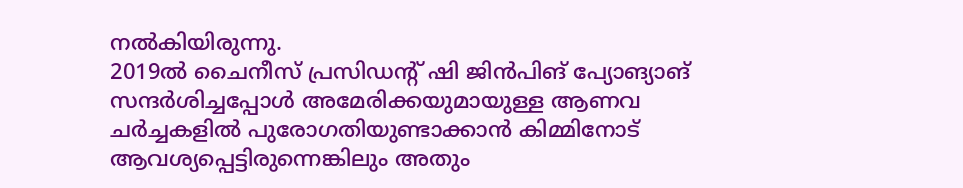നൽകിയിരുന്നു.
2019ൽ ചൈനീസ് പ്രസിഡന്റ് ഷി ജിൻപിങ് പ്യോങ്യാങ് സന്ദർശിച്ചപ്പോൾ അമേരിക്കയുമായുള്ള ആണവ ചർച്ചകളിൽ പുരോഗതിയുണ്ടാക്കാൻ കിമ്മിനോട് ആവശ്യപ്പെട്ടിരുന്നെങ്കിലും അതും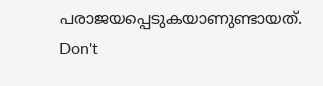പരാജയപ്പെടുകയാണുണ്ടായത്.
Don't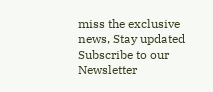miss the exclusive news, Stay updated
Subscribe to our Newsletter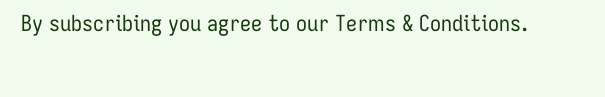By subscribing you agree to our Terms & Conditions.